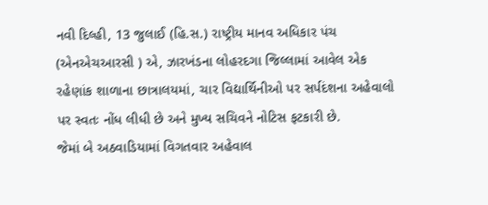નવી દિલ્હી, 13 જુલાઈ (હિ.સ.) રાષ્ટ્રીય માનવ અધિકાર પંચ (એનએચઆરસી ) એ, ઝારખંડના લોહરદગા જિલ્લામાં આવેલ એક રહેણાંક શાળાના છાત્રાલયમાં, ચાર વિદ્યાર્થિનીઓ પર સર્પદંશના અહેવાલો પર સ્વતઃ નોંધ લીધી છે અને મુખ્ય સચિવને નોટિસ ફટકારી છે.
જેમાં બે અઠવાડિયામાં વિગતવાર અહેવાલ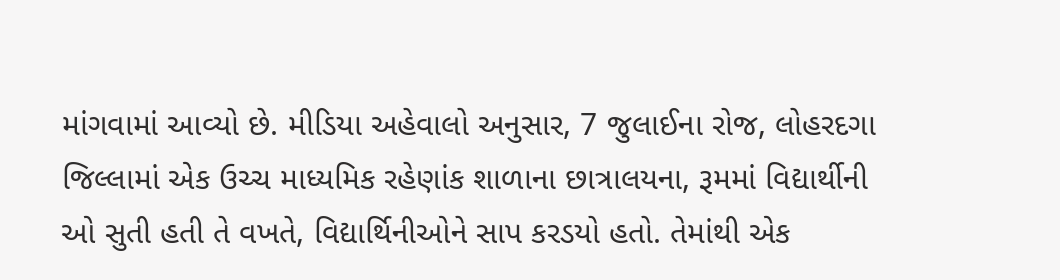માંગવામાં આવ્યો છે. મીડિયા અહેવાલો અનુસાર, 7 જુલાઈના રોજ, લોહરદગા જિલ્લામાં એક ઉચ્ચ માધ્યમિક રહેણાંક શાળાના છાત્રાલયના, રૂમમાં વિદ્યાર્થીની ઓ સુતી હતી તે વખતે, વિદ્યાર્થિનીઓને સાપ કરડયો હતો. તેમાંથી એક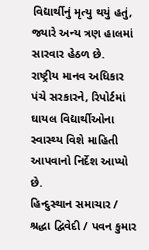વિદ્યાર્થીનું મૃત્યુ થયું હતું, જ્યારે અન્ય ત્રણ હાલમાં સારવાર હેઠળ છે.
રાષ્ટ્રીય માનવ અધિકાર પંચે સરકારને, રિપોર્ટમાં ઘાયલ વિદ્યાર્થીઓના સ્વાસ્થ્ય વિશે માહિતી આપવાનો નિર્દેશ આપ્યો છે.
હિન્દુસ્થાન સમાચાર / શ્રદ્ધા દ્વિવેદી / પવન કુમાર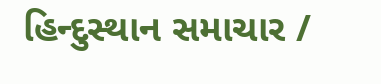હિન્દુસ્થાન સમાચાર /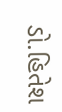ડો.હિતેશ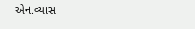એન.વ્યાસ